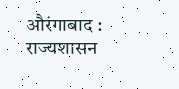औरंगाबाद : राज्यशासन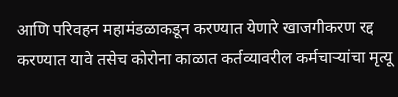आणि परिवहन महामंडळाकडून करण्यात येणारे खाजगीकरण रद्द करण्यात यावे तसेच कोरोना काळात कर्तव्यावरील कर्मचाऱ्यांचा मृत्यू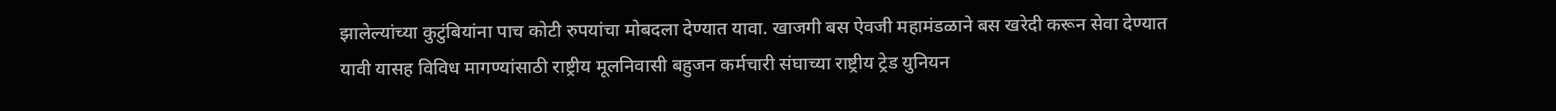झालेल्यांच्या कुटुंबियांना पाच कोटी रुपयांचा मोबदला देण्यात यावा. खाजगी बस ऐवजी महामंडळाने बस खरेदी करून सेवा देण्यात यावी यासह विविध मागण्यांसाठी राष्ट्रीय मूलनिवासी बहुजन कर्मचारी संघाच्या राष्ट्रीय ट्रेड युनियन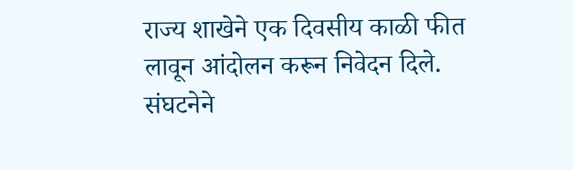राज्य शाखेने एक दिवसीय काळी फीत लावून आंदोलन करून निवेदन दिले.
संघटनेने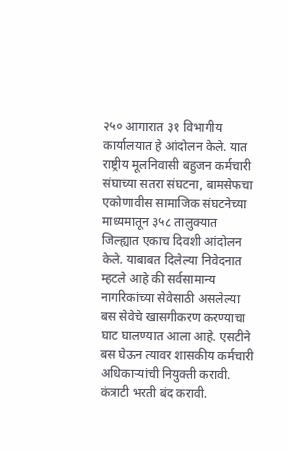२५० आगारात ३१ विभागीय कार्यालयात हे आंदोलन केले. यात राष्ट्रीय मूलनिवासी बहुजन कर्मचारी संघाच्या सतरा संघटना, बामसेफचा एकोणावीस सामाजिक संघटनेच्या माध्यमातून ३५८ तालुक्यात जिल्ह्यात एकाच दिवशी आंदोलन केले. याबाबत दिलेल्या निवेदनात म्हटले आहे की सर्वसामान्य नागरिकांच्या सेवेसाठी असलेल्या बस सेवेचे खासगीकरण करण्याचा घाट घालण्यात आला आहे. एसटीने बस घेऊन त्यावर शासकीय कर्मचारी अधिकाऱ्यांची नियुक्ती करावी.
कंत्राटी भरती बंद करावी.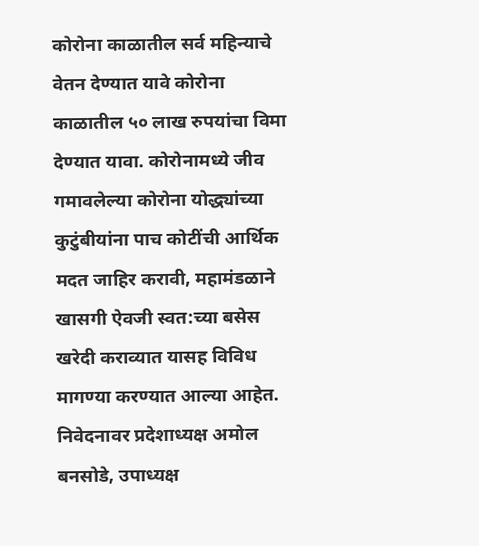कोरोना काळातील सर्व महिन्याचे वेतन देण्यात यावे कोरोना काळातील ५० लाख रुपयांचा विमा देण्यात यावा. कोरोनामध्ये जीव गमावलेल्या कोरोना योद्ध्यांच्या कुटुंबीयांना पाच कोटींची आर्थिक मदत जाहिर करावी, महामंडळाने खासगी ऐवजी स्वत:च्या बसेस खरेदी कराव्यात यासह विविध मागण्या करण्यात आल्या आहेत. निवेदनावर प्रदेशाध्यक्ष अमोल बनसोडे, उपाध्यक्ष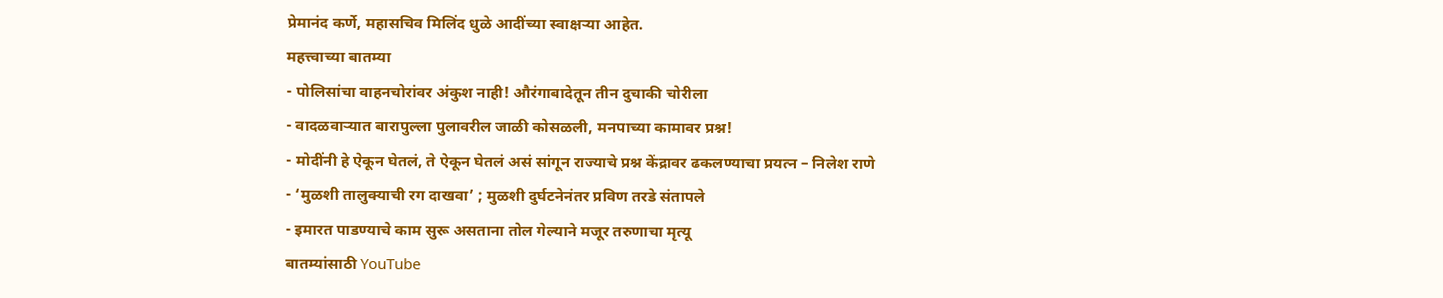प्रेमानंद कर्णे, महासचिव मिलिंद धुळे आदींच्या स्वाक्षऱ्या आहेत.
महत्त्वाच्या बातम्या
- पोलिसांचा वाहनचोरांवर अंकुश नाही! औरंगाबादेतून तीन दुचाकी चोरीला
- वादळवाऱ्यात बारापुल्ला पुलावरील जाळी कोसळली, मनपाच्या कामावर प्रश्न!
- मोदींनी हे ऐकून घेतलं, ते ऐकून घेतलं असं सांगून राज्याचे प्रश्न केंद्रावर ढकलण्याचा प्रयत्न – निलेश राणे
- ‘मुळशी तालुक्याची रग दाखवा’ ; मुळशी दुर्घटनेनंतर प्रविण तरडे संतापले
- इमारत पाडण्याचे काम सुरू असताना तोल गेल्याने मजूर तरुणाचा मृत्यू
बातम्यांसाठी YouTube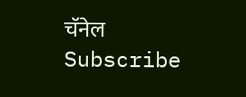चॅनेल Subscribe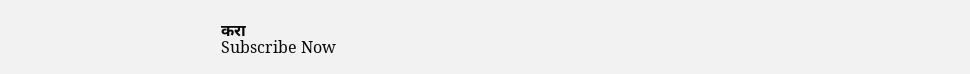करा
Subscribe Now